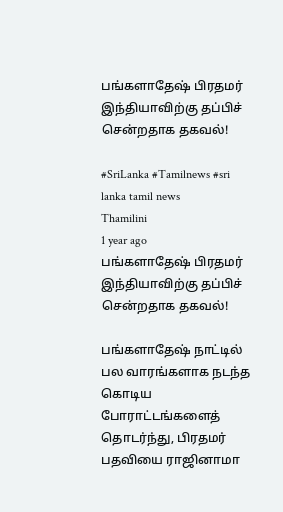பங்களாதேஷ் பிரதமர் இந்தியாவிற்கு தப்பிச் சென்றதாக தகவல்!

#SriLanka #Tamilnews #sri lanka tamil news
Thamilini
1 year ago
பங்களாதேஷ் பிரதமர் இந்தியாவிற்கு தப்பிச் சென்றதாக தகவல்!

பங்களாதேஷ் நாட்டில் பல வாரங்களாக நடந்த கொடிய போராட்டங்களைத் தொடர்ந்து, பிரதமர் பதவியை ராஜினாமா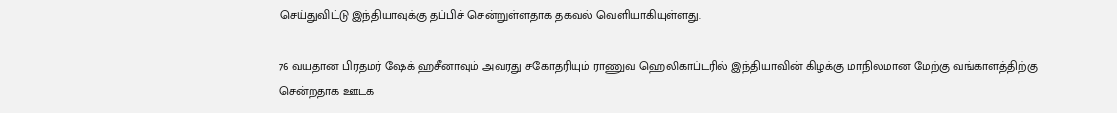செய்துவிட்டு இந்தியாவுக்கு தப்பிச் சென்றுள்ளதாக தகவல் வெளியாகியுள்ளது.

76 வயதான பிரதமர் ஷேக் ஹசீனாவும் அவரது சகோதரியும் ராணுவ ஹெலிகாப்டரில் இந்தியாவின் கிழக்கு மாநிலமான மேற்கு வங்காளத்திற்கு சென்றதாக ஊடக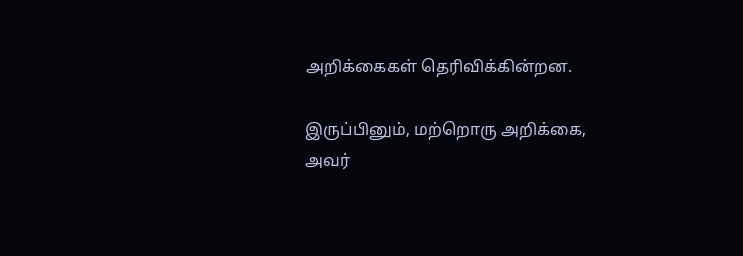அறிக்கைகள் தெரிவிக்கின்றன.

இருப்பினும், மற்றொரு அறிக்கை, அவர்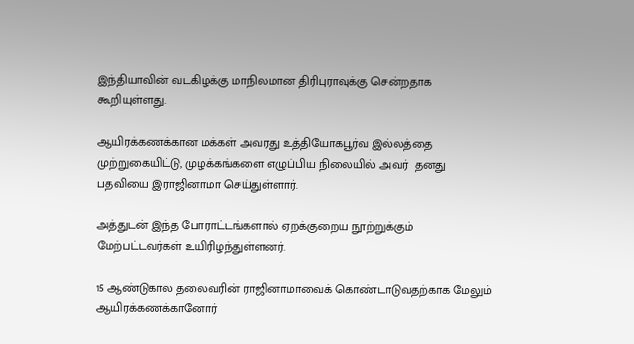இந்தியாவின் வடகிழக்கு மாநிலமான திரிபுராவுக்கு சென்றதாக கூறியுள்ளது.

ஆயிரக்கணக்கான மக்கள் அவரது உத்தியோகபூர்வ இல்லத்தை முற்றுகையிட்டு, முழக்கங்களை எழுப்பிய நிலையில் அவர்  தனது பதவியை இராஜினாமா செய்துள்ளார்.

அத்துடன் இந்த போராட்டங்களால் ஏறக்குறைய நூற்றுக்கும் மேற்பட்டவர்கள் உயிரிழந்துள்ளனர்.

15 ஆண்டுகால தலைவரின் ராஜினாமாவைக் கொண்டாடுவதற்காக மேலும் ஆயிரக்கணக்கானோர்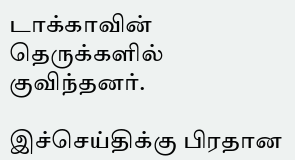டாக்காவின் தெருக்களில் குவிந்தனர்.

இச்செய்திக்கு பிரதான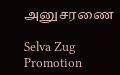அனுசரணை

Selva Zug Promotion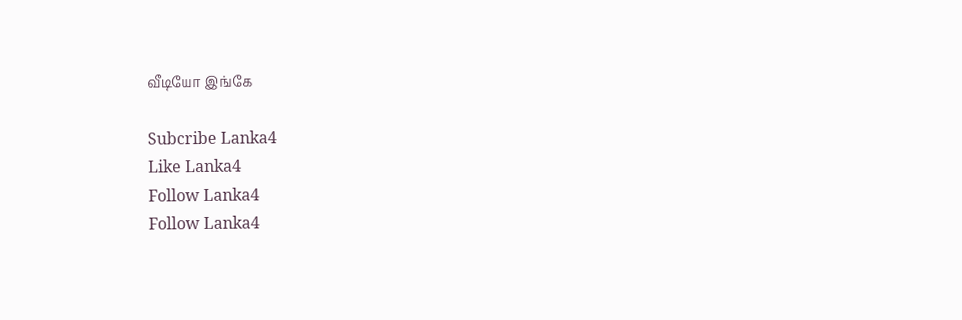வீடியோ இங்கே

Subcribe Lanka4
Like Lanka4
Follow Lanka4
Follow Lanka4